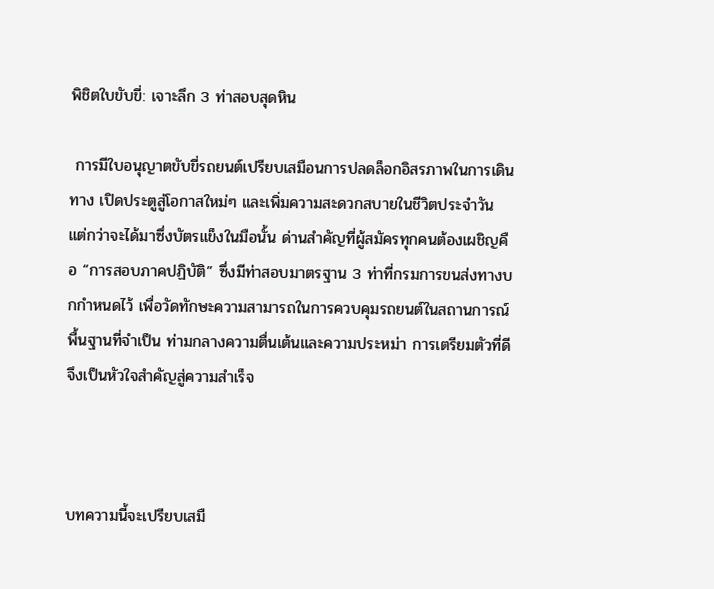พิชิตใบขับขี่: เจาะลึก 3 ท่าสอบสุดหิน

 การมีใบอนุญาตขับขี่รถยนต์เปรียบเสมือนการปลดล็อกอิสรภาพในการเดินทาง เปิดประตูสู่โอกาสใหม่ๆ และเพิ่มความสะดวกสบายในชีวิตประจำวัน แต่กว่าจะได้มาซึ่งบัตรแข็งในมือนั้น ด่านสำคัญที่ผู้สมัครทุกคนต้องเผชิญคือ “การสอบภาคปฏิบัติ” ซึ่งมีท่าสอบมาตรฐาน 3 ท่าที่กรมการขนส่งทางบกกำหนดไว้ เพื่อวัดทักษะความสามารถในการควบคุมรถยนต์ในสถานการณ์พื้นฐานที่จำเป็น ท่ามกลางความตื่นเต้นและความประหม่า การเตรียมตัวที่ดีจึงเป็นหัวใจสำคัญสู่ความสำเร็จ



บทความนี้จะเปรียบเสมื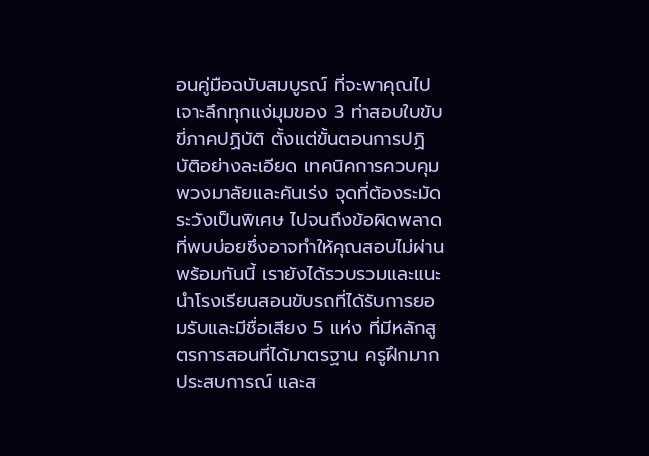อนคู่มือฉบับสมบูรณ์ ที่จะพาคุณไปเจาะลึกทุกแง่มุมของ 3 ท่าสอบใบขับขี่ภาคปฏิบัติ ตั้งแต่ขั้นตอนการปฏิบัติอย่างละเอียด เทคนิคการควบคุมพวงมาลัยและคันเร่ง จุดที่ต้องระมัดระวังเป็นพิเศษ ไปจนถึงข้อผิดพลาดที่พบบ่อยซึ่งอาจทำให้คุณสอบไม่ผ่าน พร้อมกันนี้ เรายังได้รวบรวมและแนะนำโรงเรียนสอนขับรถที่ได้รับการยอมรับและมีชื่อเสียง 5 แห่ง ที่มีหลักสูตรการสอนที่ได้มาตรฐาน ครูฝึกมากประสบการณ์ และส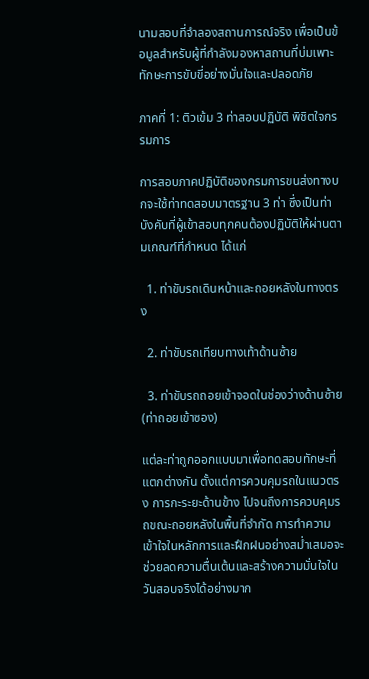นามสอบที่จำลองสถานการณ์จริง เพื่อเป็นข้อมูลสำหรับผู้ที่กำลังมองหาสถานที่บ่มเพาะทักษะการขับขี่อย่างมั่นใจและปลอดภัย

ภาคที่ 1: ติวเข้ม 3 ท่าสอบปฏิบัติ พิชิตใจกรรมการ

การสอบภาคปฏิบัติของกรมการขนส่งทางบกจะใช้ท่าทดสอบมาตรฐาน 3 ท่า ซึ่งเป็นท่าบังคับที่ผู้เข้าสอบทุกคนต้องปฏิบัติให้ผ่านตามเกณฑ์ที่กำหนด ได้แก่

  1. ท่าขับรถเดินหน้าและถอยหลังในทางตรง

  2. ท่าขับรถเทียบทางเท้าด้านซ้าย

  3. ท่าขับรถถอยเข้าจอดในช่องว่างด้านซ้าย (ท่าถอยเข้าซอง)

แต่ละท่าถูกออกแบบมาเพื่อทดสอบทักษะที่แตกต่างกัน ตั้งแต่การควบคุมรถในแนวตรง การกะระยะด้านข้าง ไปจนถึงการควบคุมรถขณะถอยหลังในพื้นที่จำกัด การทำความเข้าใจในหลักการและฝึกฝนอย่างสม่ำเสมอจะช่วยลดความตื่นเต้นและสร้างความมั่นใจในวันสอบจริงได้อย่างมาก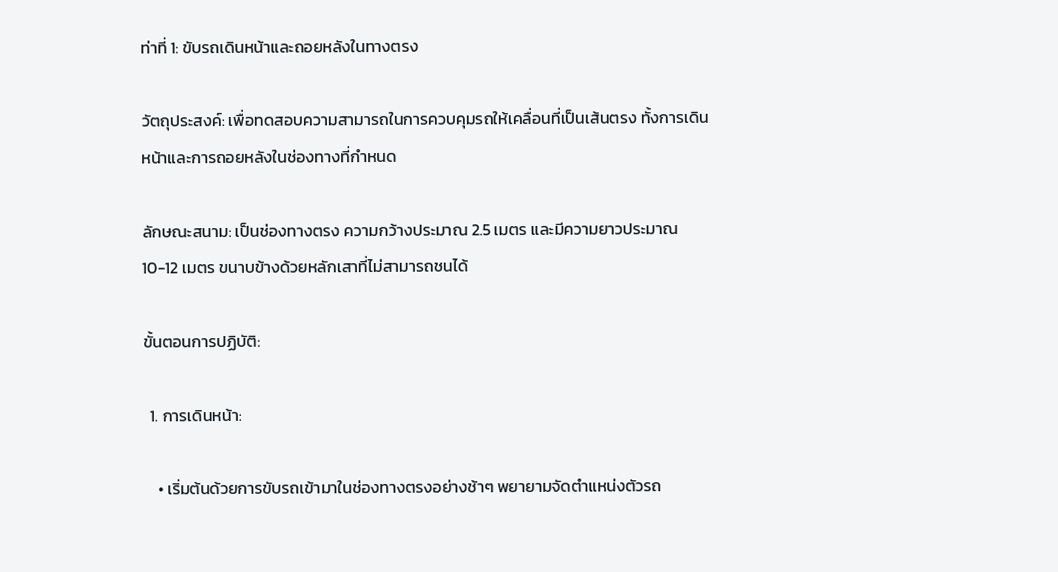ท่าที่ 1: ขับรถเดินหน้าและถอยหลังในทางตรง

วัตถุประสงค์: เพื่อทดสอบความสามารถในการควบคุมรถให้เคลื่อนที่เป็นเส้นตรง ทั้งการเดินหน้าและการถอยหลังในช่องทางที่กำหนด

ลักษณะสนาม: เป็นช่องทางตรง ความกว้างประมาณ 2.5 เมตร และมีความยาวประมาณ 10-12 เมตร ขนาบข้างด้วยหลักเสาที่ไม่สามารถชนได้

ขั้นตอนการปฏิบัติ:

  1. การเดินหน้า:

    • เริ่มต้นด้วยการขับรถเข้ามาในช่องทางตรงอย่างช้าๆ พยายามจัดตำแหน่งตัวรถ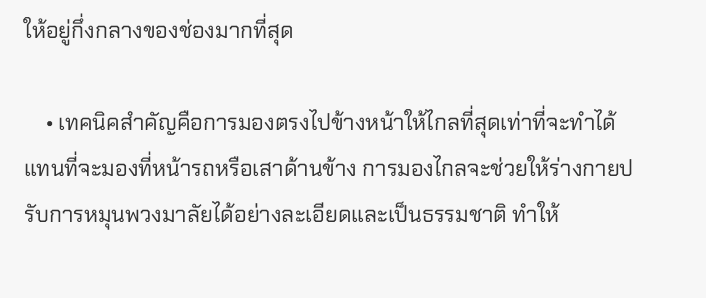ให้อยู่กึ่งกลางของช่องมากที่สุด

    • เทคนิคสำคัญคือการมองตรงไปข้างหน้าให้ไกลที่สุดเท่าที่จะทำได้ แทนที่จะมองที่หน้ารถหรือเสาด้านข้าง การมองไกลจะช่วยให้ร่างกายปรับการหมุนพวงมาลัยได้อย่างละเอียดและเป็นธรรมชาติ ทำให้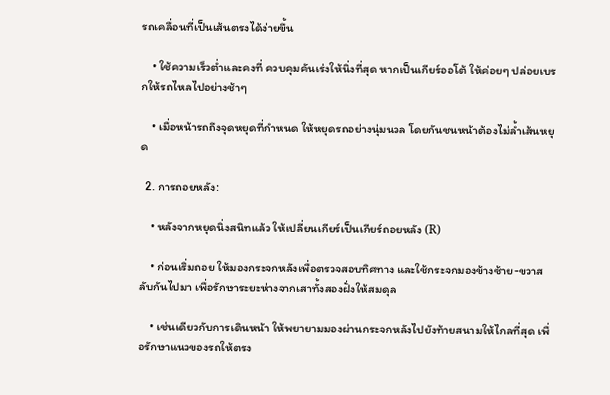รถเคลื่อนที่เป็นเส้นตรงได้ง่ายขึ้น

    • ใช้ความเร็วต่ำและคงที่ ควบคุมคันเร่งให้นิ่งที่สุด หากเป็นเกียร์ออโต้ ให้ค่อยๆ ปล่อยเบรกให้รถไหลไปอย่างช้าๆ

    • เมื่อหน้ารถถึงจุดหยุดที่กำหนด ให้หยุดรถอย่างนุ่มนวล โดยกันชนหน้าต้องไม่ล้ำเส้นหยุด

  2. การถอยหลัง:

    • หลังจากหยุดนิ่งสนิทแล้ว ให้เปลี่ยนเกียร์เป็นเกียร์ถอยหลัง (R)

    • ก่อนเริ่มถอย ให้มองกระจกหลังเพื่อตรวจสอบทิศทาง และใช้กระจกมองข้างซ้าย-ขวาสลับกันไปมา เพื่อรักษาระยะห่างจากเสาทั้งสองฝั่งให้สมดุล

    • เช่นเดียวกับการเดินหน้า ให้พยายามมองผ่านกระจกหลังไปยังท้ายสนามให้ไกลที่สุด เพื่อรักษาแนวของรถให้ตรง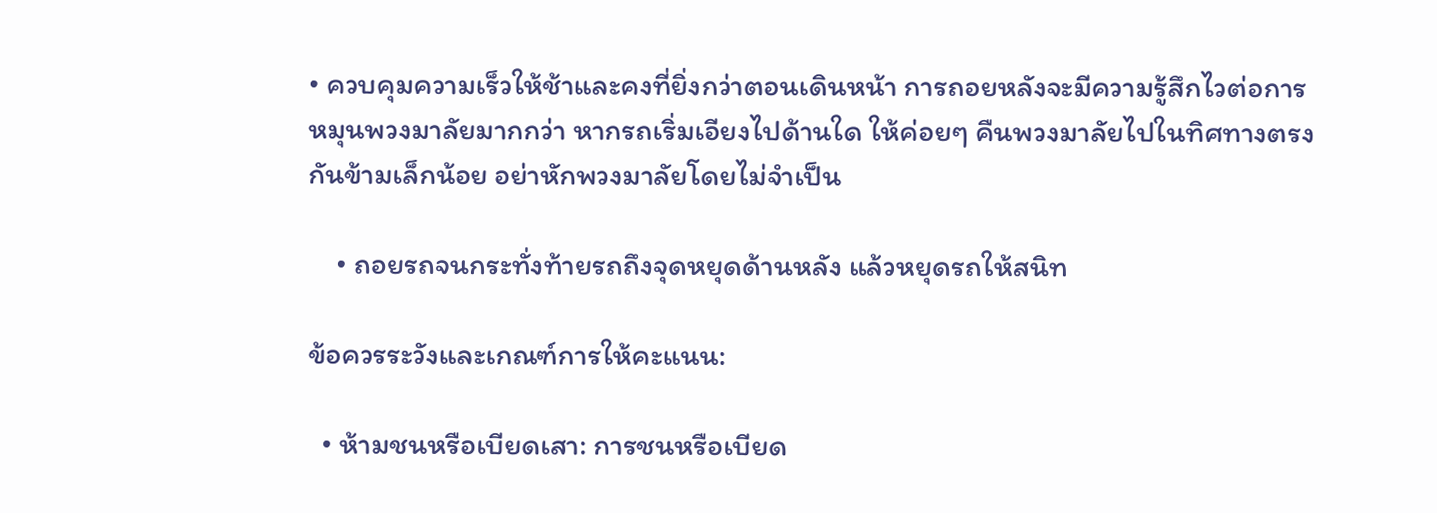• ควบคุมความเร็วให้ช้าและคงที่ยิ่งกว่าตอนเดินหน้า การถอยหลังจะมีความรู้สึกไวต่อการหมุนพวงมาลัยมากกว่า หากรถเริ่มเอียงไปด้านใด ให้ค่อยๆ คืนพวงมาลัยไปในทิศทางตรงกันข้ามเล็กน้อย อย่าหักพวงมาลัยโดยไม่จำเป็น

    • ถอยรถจนกระทั่งท้ายรถถึงจุดหยุดด้านหลัง แล้วหยุดรถให้สนิท

ข้อควรระวังและเกณฑ์การให้คะแนน:

  • ห้ามชนหรือเบียดเสา: การชนหรือเบียด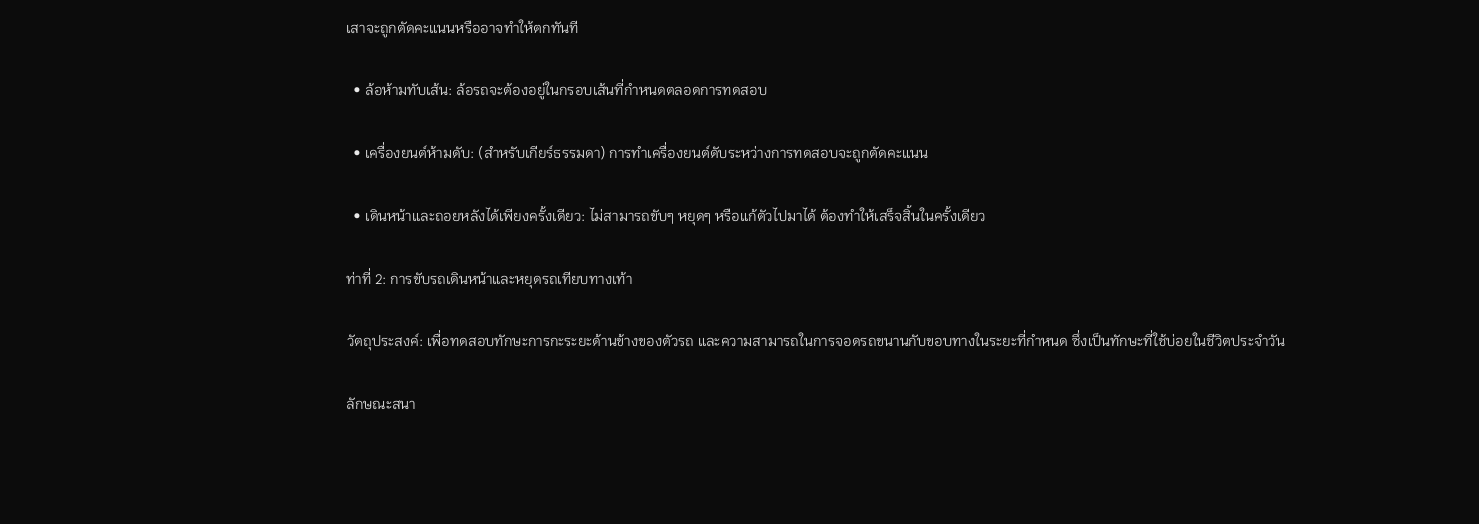เสาจะถูกตัดคะแนนหรืออาจทำให้ตกทันที

  • ล้อห้ามทับเส้น: ล้อรถจะต้องอยู่ในกรอบเส้นที่กำหนดตลอดการทดสอบ

  • เครื่องยนต์ห้ามดับ: (สำหรับเกียร์ธรรมดา) การทำเครื่องยนต์ดับระหว่างการทดสอบจะถูกตัดคะแนน

  • เดินหน้าและถอยหลังได้เพียงครั้งเดียว: ไม่สามารถขับๆ หยุดๆ หรือแก้ตัวไปมาได้ ต้องทำให้เสร็จสิ้นในครั้งเดียว

ท่าที่ 2: การขับรถเดินหน้าและหยุดรถเทียบทางเท้า

วัตถุประสงค์: เพื่อทดสอบทักษะการกะระยะด้านข้างของตัวรถ และความสามารถในการจอดรถขนานกับขอบทางในระยะที่กำหนด ซึ่งเป็นทักษะที่ใช้บ่อยในชีวิตประจำวัน

ลักษณะสนา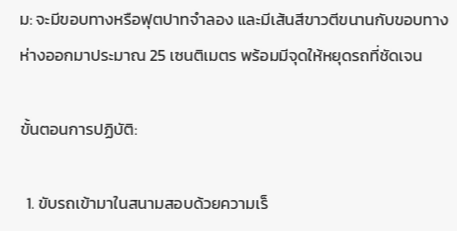ม: จะมีขอบทางหรือฟุตปาทจำลอง และมีเส้นสีขาวตีขนานกับขอบทาง ห่างออกมาประมาณ 25 เซนติเมตร พร้อมมีจุดให้หยุดรถที่ชัดเจน

ขั้นตอนการปฏิบัติ:

  1. ขับรถเข้ามาในสนามสอบด้วยความเร็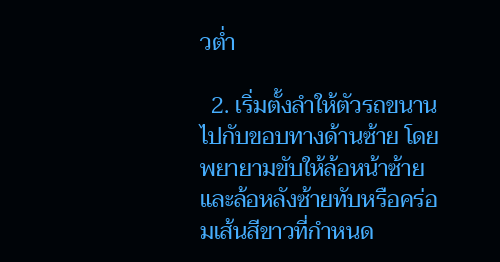วต่ำ

  2. เริ่มตั้งลำให้ตัวรถขนานไปกับขอบทางด้านซ้าย โดยพยายามขับให้ล้อหน้าซ้ายและล้อหลังซ้ายทับหรือคร่อมเส้นสีขาวที่กำหนด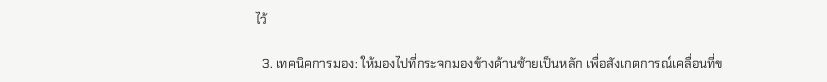ไว้

  3. เทคนิคการมอง: ให้มองไปที่กระจกมองข้างด้านซ้ายเป็นหลัก เพื่อสังเกตการณ์เคลื่อนที่ข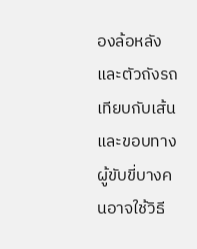องล้อหลังและตัวถังรถเทียบกับเส้นและขอบทาง ผู้ขับขี่บางคนอาจใช้วิธี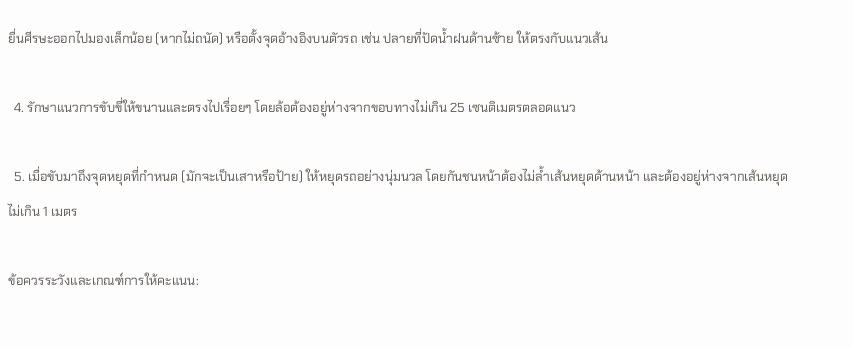ยื่นศีรษะออกไปมองเล็กน้อย (หากไม่ถนัด) หรือตั้งจุดอ้างอิงบนตัวรถ เช่น ปลายที่ปัดน้ำฝนด้านซ้าย ให้ตรงกับแนวเส้น

  4. รักษาแนวการขับขี่ให้ขนานและตรงไปเรื่อยๆ โดยล้อต้องอยู่ห่างจากขอบทางไม่เกิน 25 เซนติเมตรตลอดแนว

  5. เมื่อขับมาถึงจุดหยุดที่กำหนด (มักจะเป็นเสาหรือป้าย) ให้หยุดรถอย่างนุ่มนวล โดยกันชนหน้าต้องไม่ล้ำเส้นหยุดด้านหน้า และต้องอยู่ห่างจากเส้นหยุดไม่เกิน 1 เมตร

ข้อควรระวังและเกณฑ์การให้คะแนน: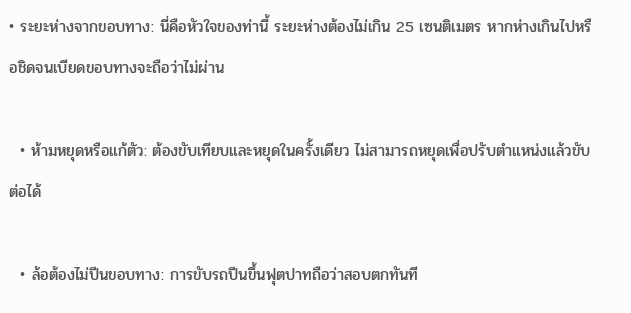• ระยะห่างจากขอบทาง: นี่คือหัวใจของท่านี้ ระยะห่างต้องไม่เกิน 25 เซนติเมตร หากห่างเกินไปหรือชิดจนเบียดขอบทางจะถือว่าไม่ผ่าน

  • ห้ามหยุดหรือแก้ตัว: ต้องขับเทียบและหยุดในครั้งเดียว ไม่สามารถหยุดเพื่อปรับตำแหน่งแล้วขับต่อได้

  • ล้อต้องไม่ปีนขอบทาง: การขับรถปีนขึ้นฟุตปาทถือว่าสอบตกทันที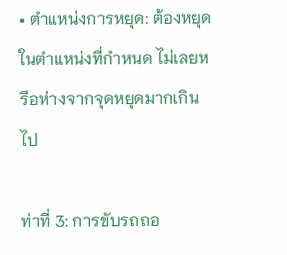• ตำแหน่งการหยุด: ต้องหยุดในตำแหน่งที่กำหนด ไม่เลยหรือห่างจากจุดหยุดมากเกินไป

ท่าที่ 3: การขับรถถอ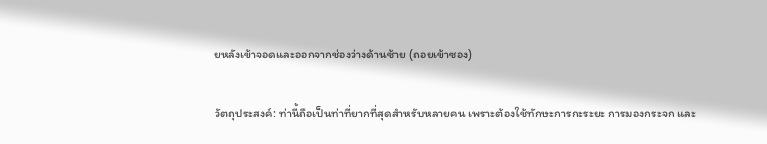ยหลังเข้าจอดและออกจากช่องว่างด้านซ้าย (ถอยเข้าซอง)

วัตถุประสงค์: ท่านี้ถือเป็นท่าที่ยากที่สุดสำหรับหลายคน เพราะต้องใช้ทักษะการกะระยะ การมองกระจก และ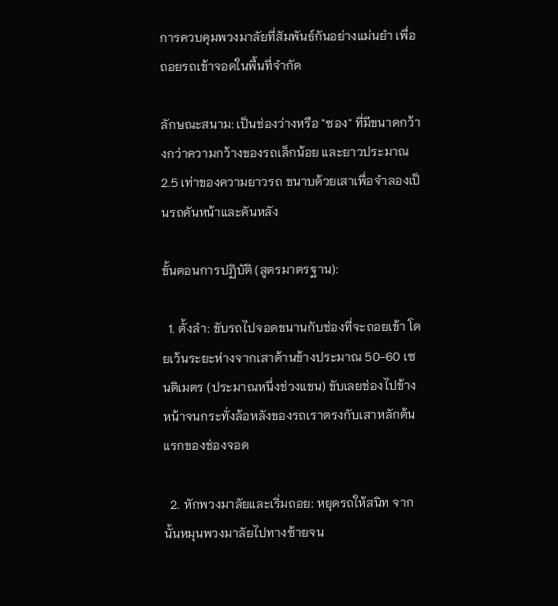การควบคุมพวงมาลัยที่สัมพันธ์กันอย่างแม่นยำ เพื่อถอยรถเข้าจอดในพื้นที่จำกัด

ลักษณะสนาม: เป็นช่องว่างหรือ "ซอง" ที่มีขนาดกว้างกว่าความกว้างของรถเล็กน้อย และยาวประมาณ 2.5 เท่าของความยาวรถ ขนาบด้วยเสาเพื่อจำลองเป็นรถคันหน้าและคันหลัง

ขั้นตอนการปฏิบัติ (สูตรมาตรฐาน):

  1. ตั้งลำ: ขับรถไปจอดขนานกับช่องที่จะถอยเข้า โดยเว้นระยะห่างจากเสาด้านข้างประมาณ 50-60 เซนติเมตร (ประมาณหนึ่งช่วงแขน) ขับเลยช่องไปข้างหน้าจนกระทั่งล้อหลังของรถเราตรงกับเสาหลักต้นแรกของช่องจอด

  2. หักพวงมาลัยและเริ่มถอย: หยุดรถให้สนิท จากนั้นหมุนพวงมาลัยไปทางซ้ายจน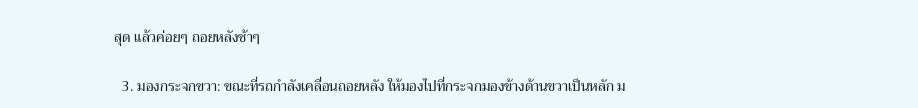สุด แล้วค่อยๆ ถอยหลังช้าๆ

  3. มองกระจกขวา: ขณะที่รถกำลังเคลื่อนถอยหลัง ให้มองไปที่กระจกมองข้างด้านขวาเป็นหลัก ม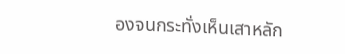องจนกระทั่งเห็นเสาหลัก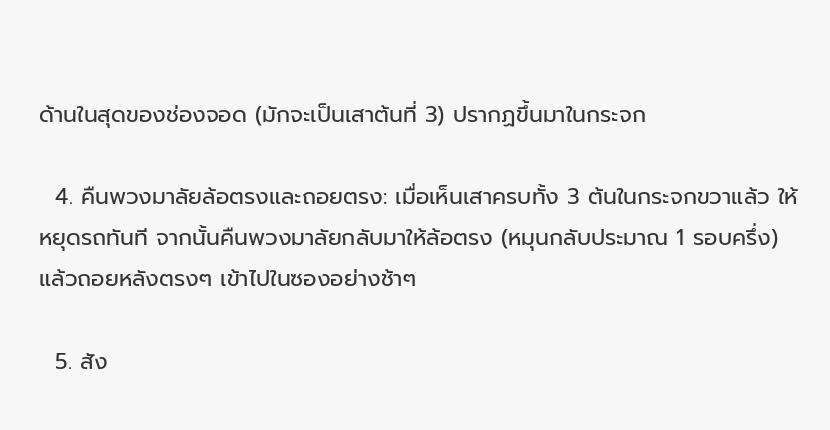ด้านในสุดของช่องจอด (มักจะเป็นเสาต้นที่ 3) ปรากฏขึ้นมาในกระจก

  4. คืนพวงมาลัยล้อตรงและถอยตรง: เมื่อเห็นเสาครบทั้ง 3 ต้นในกระจกขวาแล้ว ให้หยุดรถทันที จากนั้นคืนพวงมาลัยกลับมาให้ล้อตรง (หมุนกลับประมาณ 1 รอบครึ่ง) แล้วถอยหลังตรงๆ เข้าไปในซองอย่างช้าๆ

  5. สัง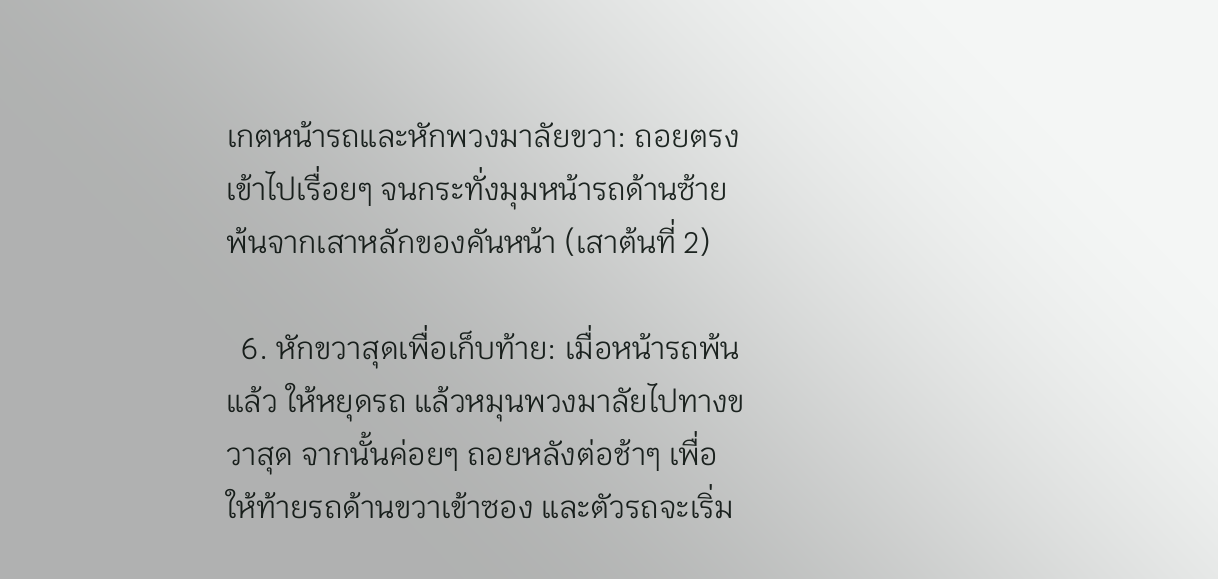เกตหน้ารถและหักพวงมาลัยขวา: ถอยตรงเข้าไปเรื่อยๆ จนกระทั่งมุมหน้ารถด้านซ้ายพ้นจากเสาหลักของคันหน้า (เสาต้นที่ 2)

  6. หักขวาสุดเพื่อเก็บท้าย: เมื่อหน้ารถพ้นแล้ว ให้หยุดรถ แล้วหมุนพวงมาลัยไปทางขวาสุด จากนั้นค่อยๆ ถอยหลังต่อช้าๆ เพื่อให้ท้ายรถด้านขวาเข้าซอง และตัวรถจะเริ่ม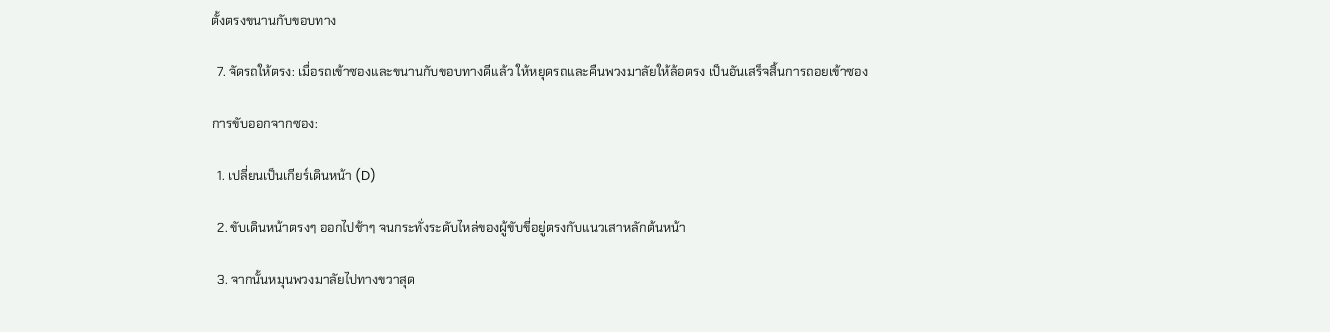ตั้งตรงขนานกับขอบทาง

  7. จัดรถให้ตรง: เมื่อรถเข้าซองและขนานกับขอบทางดีแล้ว ให้หยุดรถและคืนพวงมาลัยให้ล้อตรง เป็นอันเสร็จสิ้นการถอยเข้าซอง

การขับออกจากซอง:

  1. เปลี่ยนเป็นเกียร์เดินหน้า (D)

  2. ขับเดินหน้าตรงๆ ออกไปช้าๆ จนกระทั่งระดับไหล่ของผู้ขับขี่อยู่ตรงกับแนวเสาหลักต้นหน้า

  3. จากนั้นหมุนพวงมาลัยไปทางขวาสุด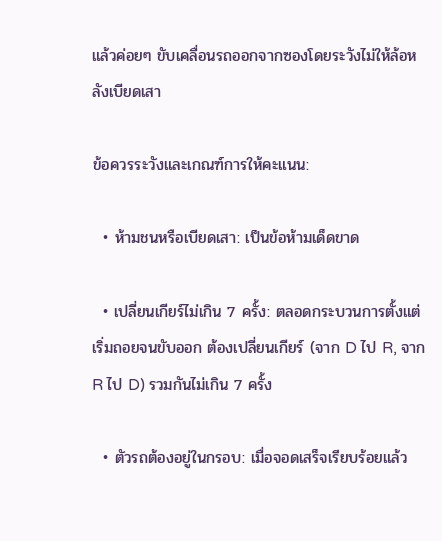แล้วค่อยๆ ขับเคลื่อนรถออกจากซองโดยระวังไม่ให้ล้อหลังเบียดเสา

ข้อควรระวังและเกณฑ์การให้คะแนน:

  • ห้ามชนหรือเบียดเสา: เป็นข้อห้ามเด็ดขาด

  • เปลี่ยนเกียร์ไม่เกิน 7 ครั้ง: ตลอดกระบวนการตั้งแต่เริ่มถอยจนขับออก ต้องเปลี่ยนเกียร์ (จาก D ไป R, จาก R ไป D) รวมกันไม่เกิน 7 ครั้ง

  • ตัวรถต้องอยู่ในกรอบ: เมื่อจอดเสร็จเรียบร้อยแล้ว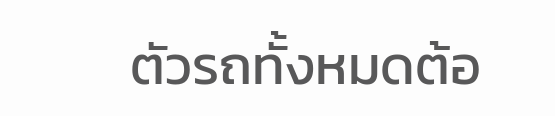ตัวรถทั้งหมดต้อ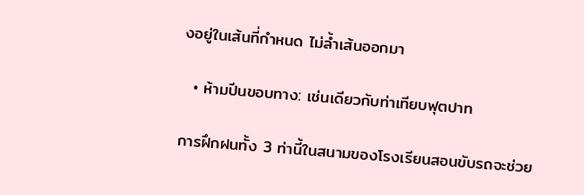งอยู่ในเส้นที่กำหนด ไม่ล้ำเส้นออกมา

  • ห้ามปีนขอบทาง: เช่นเดียวกับท่าเทียบฟุตปาท

การฝึกฝนทั้ง 3 ท่านี้ในสนามของโรงเรียนสอนขับรถจะช่วย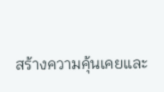สร้างความคุ้นเคยและ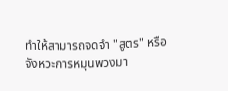ทำให้สามารถจดจำ "สูตร" หรือจังหวะการหมุนพวงมา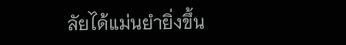ลัยได้แม่นยำยิ่งขึ้น